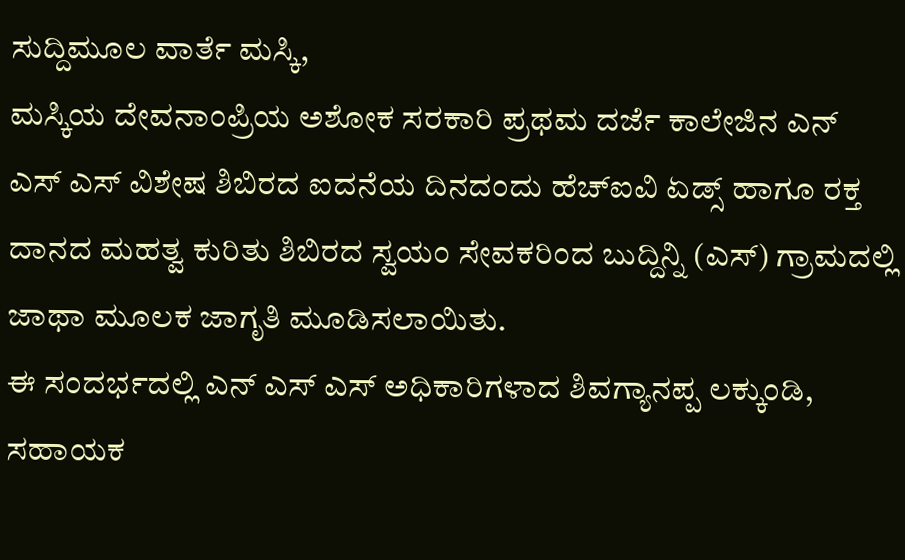ಸುದ್ದಿಮೂಲ ವಾರ್ತೆ ಮಸ್ಕಿ,
ಮಸ್ಕಿಯ ದೇವನಾಂಪ್ರಿಯ ಅಶೋಕ ಸರಕಾರಿ ಪ್ರಥಮ ದರ್ಜೆ ಕಾಲೇಜಿನ ಎನ್ ಎಸ್ ಎಸ್ ವಿಶೇಷ ಶಿಬಿರದ ಐದನೆಯ ದಿನದಂದು ಹೆಚ್ಐವಿ ಏಡ್ಸ್ ಹಾಗೂ ರಕ್ತ ದಾನದ ಮಹತ್ವ ಕುರಿತು ಶಿಬಿರದ ಸ್ವಯಂ ಸೇವಕರಿಂದ ಬುದ್ದಿನ್ನಿ (ಎಸ್) ಗ್ರಾಮದಲ್ಲಿ ಜಾಥಾ ಮೂಲಕ ಜಾಗೃತಿ ಮೂಡಿಸಲಾಯಿತು.
ಈ ಸಂದರ್ಭದಲ್ಲಿ ಎನ್ ಎಸ್ ಎಸ್ ಅಧಿಕಾರಿಗಳಾದ ಶಿವಗ್ಯಾನಪ್ಪ ಲಕ್ಕುಂಡಿ, ಸಹಾಯಕ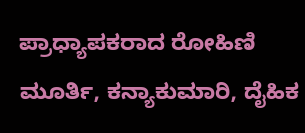ಪ್ರಾಧ್ಯಾಪಕರಾದ ರೋಹಿಣಿ ಮೂರ್ತಿ, ಕನ್ಯಾಕುಮಾರಿ, ದೈಹಿಕ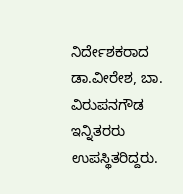ನಿರ್ದೇಶಕರಾದ ಡಾ.ವೀರೇಶ, ಬಾ. ವಿರುಪನಗೌಡ ಇನ್ನಿತರರು ಉಪಸ್ಥಿತರಿದ್ದರು.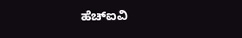ಹೆಚ್ಐವಿ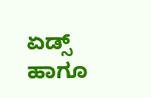ಏಡ್ಸ್ ಹಾಗೂ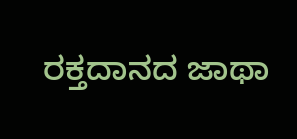ರಕ್ತದಾನದ ಜಾಥಾ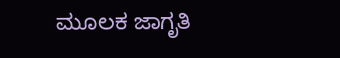ಮೂಲಕ ಜಾಗೃತಿ